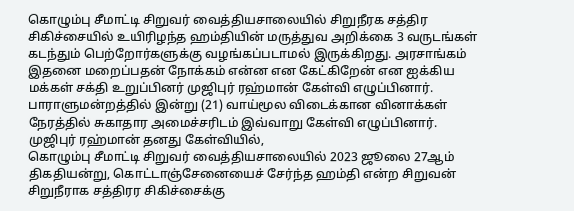கொழும்பு சீமாட்டி சிறுவர் வைத்தியசாலையில் சிறுநீரக சத்திர சிகிச்சையில் உயிரிழந்த ஹம்தியின் மருத்துவ அறிக்கை 3 வருடங்கள் கடந்தும் பெற்றோர்களுக்கு வழங்கப்படாமல் இருக்கிறது. அரசாங்கம் இதனை மறைப்பதன் நோக்கம் என்ன என கேட்கிறேன் என ஐக்கிய மக்கள் சக்தி உறுப்பினர் முஜிபுர் ரஹ்மான் கேள்வி எழுப்பினார்.
பாராளுமன்றத்தில் இன்று (21) வாய்மூல விடைக்கான வினாக்கள் நேரத்தில் சுகாதார அமைச்சரிடம் இவ்வாறு கேள்வி எழுப்பினார்.
முஜிபுர் ரஹ்மான் தனது கேள்வியில்,
கொழும்பு சீமாட்டி சிறுவர் வைத்தியசாலையில் 2023 ஜூலை 27ஆம் திகதியன்று, கொட்டாஞ்சேனையைச் சேர்ந்த ஹம்தி என்ற சிறுவன் சிறுநீராக சத்திரர சிகிச்சைக்கு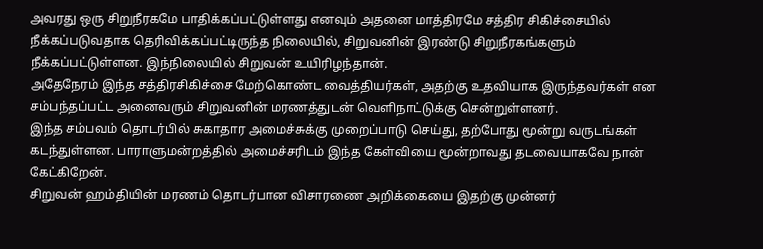அவரது ஒரு சிறுநீரகமே பாதிக்கப்பட்டுள்ளது எனவும் அதனை மாத்திரமே சத்திர சிகிச்சையில் நீக்கப்படுவதாக தெரிவிக்கப்பட்டிருந்த நிலையில், சிறுவனின் இரண்டு சிறுநீரகங்களும் நீக்கப்பட்டுள்ளன. இந்நிலையில் சிறுவன் உயிரிழந்தான்.
அதேநேரம் இந்த சத்திரசிகிச்சை மேற்கொண்ட வைத்தியர்கள், அதற்கு உதவியாக இருந்தவர்கள் என சம்பந்தப்பட்ட அனைவரும் சிறுவனின் மரணத்துடன் வெளிநாட்டுக்கு சென்றுள்ளனர்.
இந்த சம்பவம் தொடர்பில் சுகாதார அமைச்சுக்கு முறைப்பாடு செய்து, தற்போது மூன்று வருடங்கள் கடந்துள்ளன. பாராளுமன்றத்தில் அமைச்சரிடம் இந்த கேள்வியை மூன்றாவது தடவையாகவே நான் கேட்கிறேன்.
சிறுவன் ஹம்தியின் மரணம் தொடர்பான விசாரணை அறிக்கையை இதற்கு முன்னர்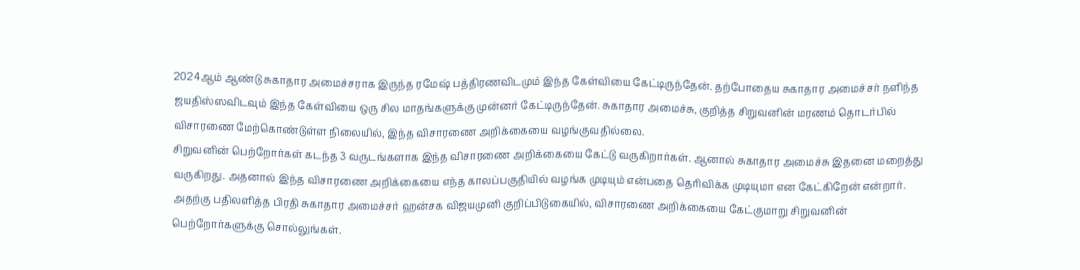2024ஆம் ஆண்டு சுகாதார அமைச்சராக இருந்த ரமேஷ் பத்திரணவிடமும் இந்த கேள்வியை கேட்டிருந்தேன். தற்போதைய சுகாதார அமைச்சர் நளிந்த ஜயதிஸ்ஸவிடவும் இந்த கேள்வியை ஒரு சில மாதங்களுக்கு முன்னர் கேட்டிருந்தேன். சுகாதார அமைச்சு, குறித்த சிறுவனின் மரணம் தொடர்பில் விசாரணை மேற்கொண்டுள்ள நிலையில், இந்த விசாரணை அறிக்கையை வழங்குவதில்லை.
சிறுவனின் பெற்றோர்கள் கடந்த 3 வருடங்களாக இந்த விசாரணை அறிக்கையை கேட்டு வருகிறார்கள். ஆனால் சுகாதார அமைச்சு இதனை மறைத்து வருகிறது. அதனால் இந்த விசாரணை அறிக்கையை எந்த காலப்பகுதியில் வழங்க முடியும் என்பதை தெரிவிக்க முடியுமா என கேட்கிறேன் என்றார்.
அதற்கு பதிலளித்த பிரதி சுகாதார அமைச்சர் ஹன்சக விஜயமுனி குறிப்பிடுகையில், விசாரணை அறிக்கையை கேட்குமாறு சிறுவனின் பெற்றோர்களுக்கு சொல்லுங்கள்.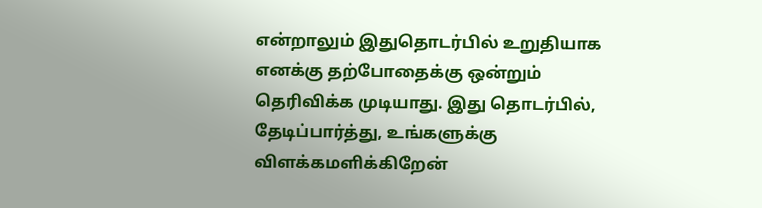என்றாலும் இதுதொடர்பில் உறுதியாக எனக்கு தற்போதைக்கு ஒன்றும் தெரிவிக்க முடியாது. இது தொடர்பில், தேடிப்பார்த்து, உங்களுக்கு விளக்கமளிக்கிறேன்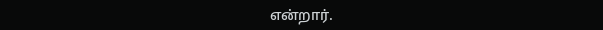என்றார்.